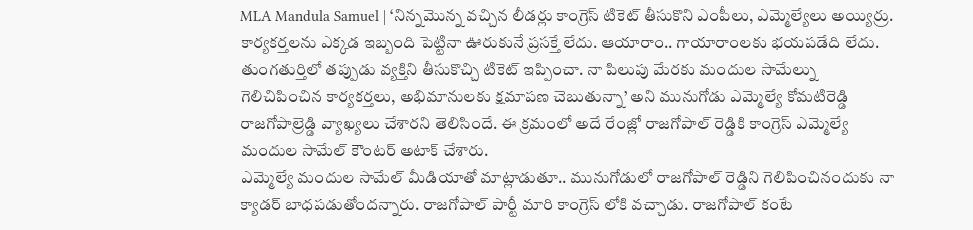MLA Mandula Samuel | ‘నిన్నమొన్న వచ్చిన లీడర్లు కాంగ్రెస్ టికెట్ తీసుకొని ఎంపీలు, ఎమ్మెల్యేలు అయ్యిర్రు. కార్యకర్తలను ఎక్కడ ఇబ్బంది పెట్టినా ఊరుకునే ప్రసక్తే లేదు. ఆయారాం.. గాయారాంలకు భయపడేది లేదు. తుంగతుర్తిలో తప్పుడు వ్యక్తిని తీసుకొచ్చి టికెట్ ఇప్పించా. నా పిలుపు మేరకు మందుల సామేల్ను గెలిచిపించిన కార్యకర్తలు, అభిమానులకు క్షమాపణ చెబుతున్నా’ అని మునుగోడు ఎమ్మెల్యే కోమటిరెడ్డి రాజగోపాల్రెడ్డి వ్యాఖ్యలు చేశారని తెలిసిందే. ఈ క్రమంలో అదే రేంజ్లో రాజగోపాల్ రెడ్డికి కాంగ్రెస్ ఎమ్మెల్యే మందుల సామేల్ కౌంటర్ అటాక్ చేశారు.
ఎమ్మెల్యే మందుల సామేల్ మీడియాతో మాట్లాడుతూ.. మునుగోడులో రాజగోపాల్ రెడ్డిని గెలిపించినందుకు నా క్యాడర్ బాధపడుతోందన్నారు. రాజగోపాల్ పార్టీ మారి కాంగ్రెస్ లోకి వచ్చాడు. రాజగోపాల్ కంటే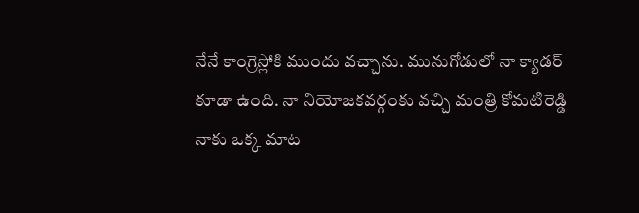నేనే కాంగ్రెస్లోకి ముందు వచ్చాను. మునుగోడులో నా క్యాడర్ కూడా ఉంది. నా నియోజకవర్గంకు వచ్చి మంత్రి కోమటిరెడ్డి నాకు ఒక్క మాట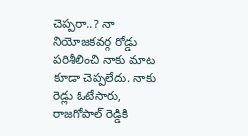చెప్పరా..? నా నియోజకవర్గ రోడ్డు పరిశీలించి నాకు మాట కూడా చెప్పలేదు. నాకు రెడ్లు ఓటేసారు, రాజగోపాల్ రెడ్డికి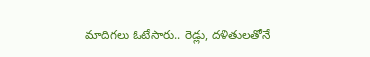మాదిగలు ఓటేసారు.. రెడ్లు, దళితులతోనే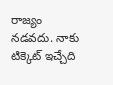రాజ్యం నడవదు. నాకు టిక్కెట్ ఇచ్చేది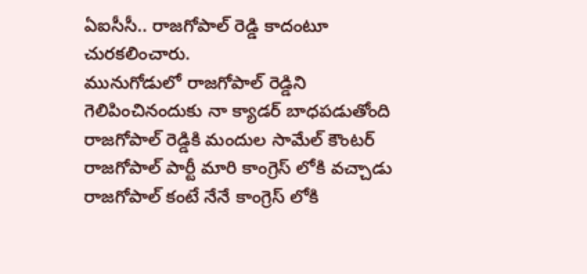ఏఐసీసీ.. రాజగోపాల్ రెడ్డి కాదంటూ చురకలించారు.
మునుగోడులో రాజగోపాల్ రెడ్డిని గెలిపించినందుకు నా క్యాడర్ బాధపడుతోంది
రాజగోపాల్ రెడ్డికి మందుల సామేల్ కౌంటర్
రాజగోపాల్ పార్టీ మారి కాంగ్రెస్ లోకి వచ్చాడు
రాజగోపాల్ కంటే నేనే కాంగ్రెస్ లోకి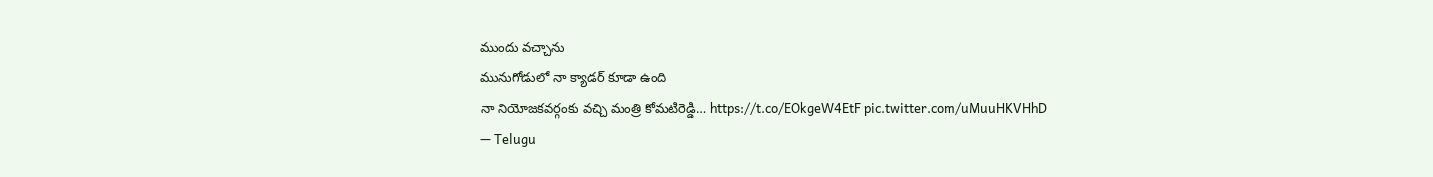ముందు వచ్చాను
మునుగోడులో నా క్యాడర్ కూడా ఉంది
నా నియోజకవర్గంకు వచ్చి మంత్రి కోమటిరెడ్డి… https://t.co/EOkgeW4EtF pic.twitter.com/uMuuHKVHhD
— Telugu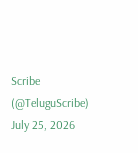Scribe (@TeluguScribe) July 25, 2026